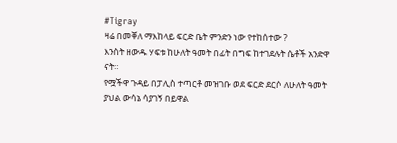#Tigray
ዛሬ በመቐለ ማእከላይ ፍርድ ቤት ምንድን ነው የተከሰተው ?
እንስት ዘውዱ ሃፍቱ ከሁለት ዓመት በፊት በግፍ ከተገደሉት ሴቶች አንድዋ ናት።
የሟችዋ ጉዳይ በፓሊስ ተጣርቶ መዝገቡ ወደ ፍርድ ደርሶ ለሁለት ዓመት ያህል ውሳኔ ሳያገኝ በይዋል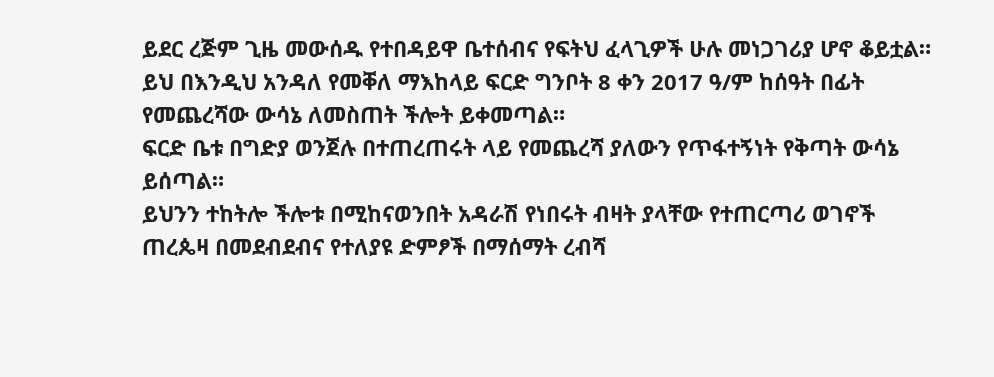ይደር ረጅም ጊዜ መውሰዱ የተበዳይዋ ቤተሰብና የፍትህ ፈላጊዎች ሁሉ መነጋገሪያ ሆኖ ቆይቷል።
ይህ በእንዲህ አንዳለ የመቐለ ማእከላይ ፍርድ ግንቦት 8 ቀን 2017 ዓ/ም ከሰዓት በፊት የመጨረሻው ውሳኔ ለመስጠት ችሎት ይቀመጣል።
ፍርድ ቤቱ በግድያ ወንጀሉ በተጠረጠሩት ላይ የመጨረሻ ያለውን የጥፋተኝነት የቅጣት ውሳኔ ይሰጣል።
ይህንን ተከትሎ ችሎቱ በሚከናወንበት አዳራሽ የነበሩት ብዛት ያላቸው የተጠርጣሪ ወገኖች ጠረጴዛ በመደብደብና የተለያዩ ድምፆች በማሰማት ረብሻ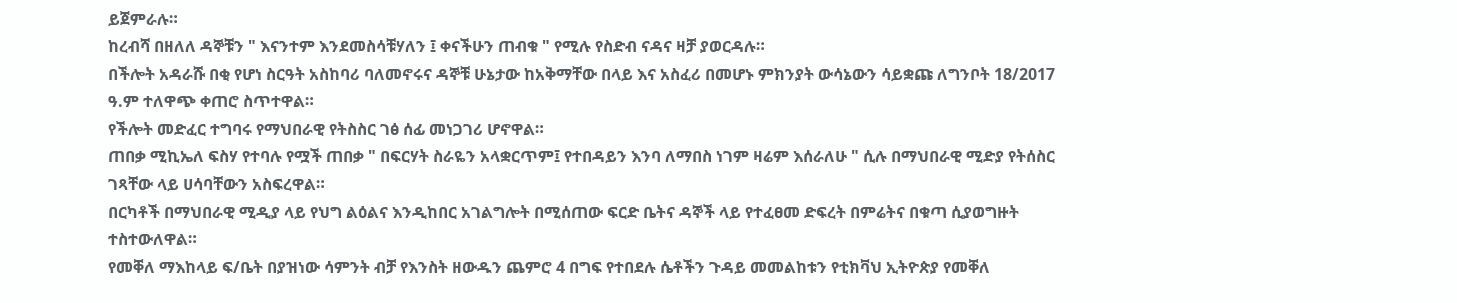ይጀምራሉ።
ከረብሻ በዘለለ ዳኞቹን " እናንተም እንደመስሳቹሃለን ፤ ቀናችሁን ጠብቁ " የሚሉ የስድብ ናዳና ዛቻ ያወርዳሉ።
በችሎት አዳራሹ በቂ የሆነ ስርዓት አስከባሪ ባለመኖሩና ዳኞቹ ሁኔታው ከአቅማቸው በላይ እና አስፈሪ በመሆኑ ምክንያት ውሳኔውን ሳይቋጩ ለግንቦት 18/2017 ዓ.ም ተለዋጭ ቀጠሮ ስጥተዋል።
የችሎት መድፈር ተግባሩ የማህበራዊ የትስስር ገፅ ሰፊ መነጋገሪ ሆኖዋል።
ጠበቃ ሚኪኤለ ፍስሃ የተባሉ የሟች ጠበቃ " በፍርሃት ስራዬን አላቋርጥም፤ የተበዳይን እንባ ለማበስ ነገም ዛሬም እሰራለሁ " ሲሉ በማህበራዊ ሚድያ የትሰስር ገጻቸው ላይ ሀሳባቸውን አስፍረዋል።
በርካቶች በማህበራዊ ሚዲያ ላይ የህግ ልዕልና እንዲከበር አገልግሎት በሚሰጠው ፍርድ ቤትና ዳኞች ላይ የተፈፀመ ድፍረት በምሬትና በቁጣ ሲያወግዙት ተስተውለዋል።
የመቐለ ማእከላይ ፍ/ቤት በያዝነው ሳምንት ብቻ የእንስት ዘውዱን ጨምሮ 4 በግፍ የተበደሉ ሴቶችን ጉዳይ መመልከቱን የቲክቫህ ኢትዮጵያ የመቐለ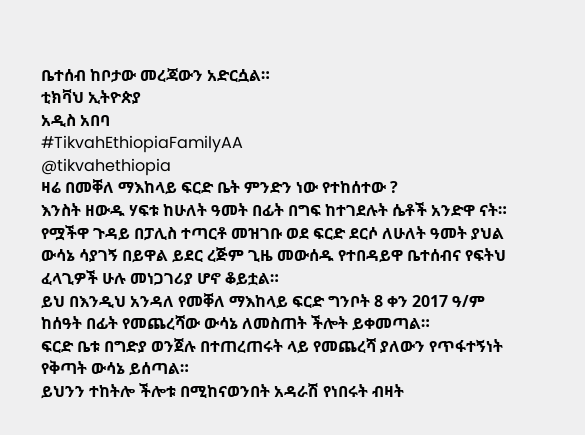ቤተሰብ ከቦታው መረጃውን አድርሷል።
ቲክቫህ ኢትዮጵያ
አዲስ አበባ
#TikvahEthiopiaFamilyAA
@tikvahethiopia
ዛሬ በመቐለ ማእከላይ ፍርድ ቤት ምንድን ነው የተከሰተው ?
እንስት ዘውዱ ሃፍቱ ከሁለት ዓመት በፊት በግፍ ከተገደሉት ሴቶች አንድዋ ናት።
የሟችዋ ጉዳይ በፓሊስ ተጣርቶ መዝገቡ ወደ ፍርድ ደርሶ ለሁለት ዓመት ያህል ውሳኔ ሳያገኝ በይዋል ይደር ረጅም ጊዜ መውሰዱ የተበዳይዋ ቤተሰብና የፍትህ ፈላጊዎች ሁሉ መነጋገሪያ ሆኖ ቆይቷል።
ይህ በእንዲህ አንዳለ የመቐለ ማእከላይ ፍርድ ግንቦት 8 ቀን 2017 ዓ/ም ከሰዓት በፊት የመጨረሻው ውሳኔ ለመስጠት ችሎት ይቀመጣል።
ፍርድ ቤቱ በግድያ ወንጀሉ በተጠረጠሩት ላይ የመጨረሻ ያለውን የጥፋተኝነት የቅጣት ውሳኔ ይሰጣል።
ይህንን ተከትሎ ችሎቱ በሚከናወንበት አዳራሽ የነበሩት ብዛት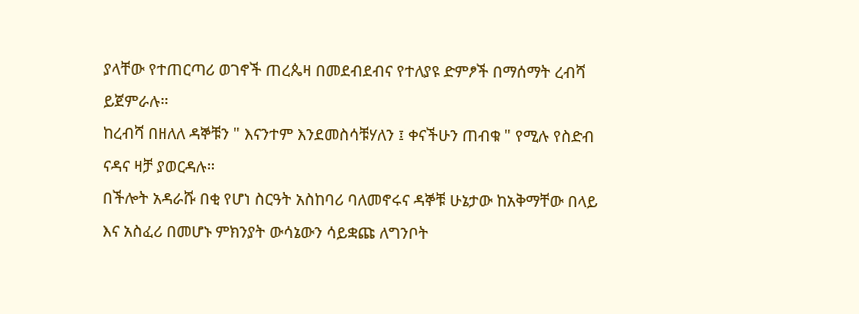ያላቸው የተጠርጣሪ ወገኖች ጠረጴዛ በመደብደብና የተለያዩ ድምፆች በማሰማት ረብሻ ይጀምራሉ።
ከረብሻ በዘለለ ዳኞቹን " እናንተም እንደመስሳቹሃለን ፤ ቀናችሁን ጠብቁ " የሚሉ የስድብ ናዳና ዛቻ ያወርዳሉ።
በችሎት አዳራሹ በቂ የሆነ ስርዓት አስከባሪ ባለመኖሩና ዳኞቹ ሁኔታው ከአቅማቸው በላይ እና አስፈሪ በመሆኑ ምክንያት ውሳኔውን ሳይቋጩ ለግንቦት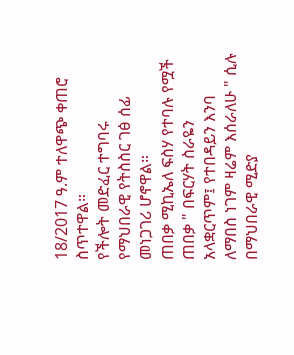18/2017 ዓ.ም ተለዋጭ ቀጠሮ ስጥተዋል።
የችሎት መድፈር ተግባሩ የማህበራዊ የትስስር ገፅ ሰፊ መነጋገሪ ሆኖዋል።
ጠበቃ ሚኪኤለ ፍስሃ የተባሉ የሟች ጠበቃ " በፍርሃት ስራዬን አላቋርጥም፤ የተበዳይን እንባ ለማበስ ነገም ዛሬም እሰራለሁ " ሲሉ በማህበራዊ ሚድያ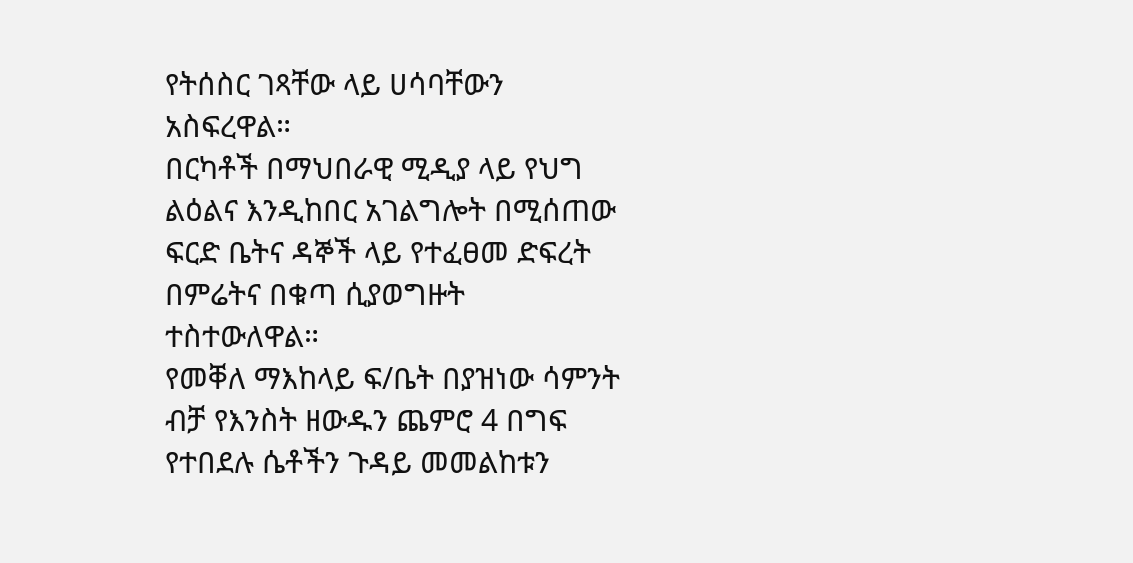የትሰስር ገጻቸው ላይ ሀሳባቸውን አስፍረዋል።
በርካቶች በማህበራዊ ሚዲያ ላይ የህግ ልዕልና እንዲከበር አገልግሎት በሚሰጠው ፍርድ ቤትና ዳኞች ላይ የተፈፀመ ድፍረት በምሬትና በቁጣ ሲያወግዙት ተስተውለዋል።
የመቐለ ማእከላይ ፍ/ቤት በያዝነው ሳምንት ብቻ የእንስት ዘውዱን ጨምሮ 4 በግፍ የተበደሉ ሴቶችን ጉዳይ መመልከቱን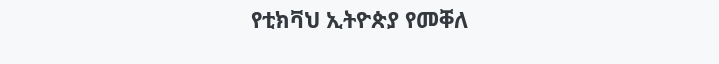የቲክቫህ ኢትዮጵያ የመቐለ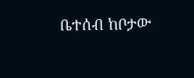ቤተሰብ ከቦታው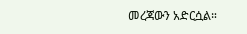መረጃውን አድርሷል።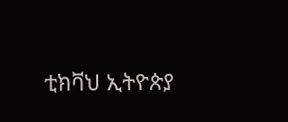ቲክቫህ ኢትዮጵያ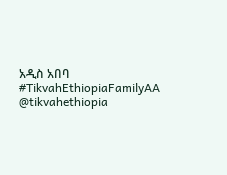አዲስ አበባ
#TikvahEthiopiaFamilyAA
@tikvahethiopia